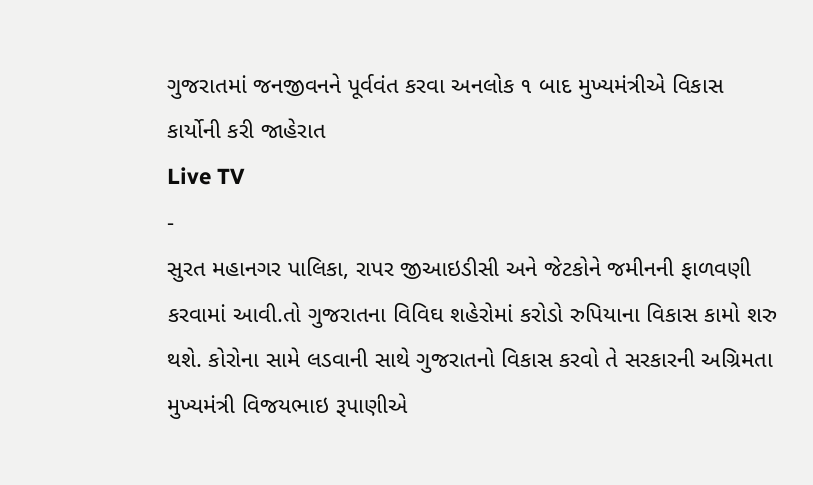ગુજરાતમાં જનજીવનને પૂર્વવંત કરવા અનલોક ૧ બાદ મુખ્યમંત્રીએ વિકાસ કાર્યોની કરી જાહેરાત
Live TV
-
સુરત મહાનગર પાલિકા, રાપર જીઆઇડીસી અને જેટકોને જમીનની ફાળવણી કરવામાં આવી.તો ગુજરાતના વિવિઘ શહેરોમાં કરોડો રુપિયાના વિકાસ કામો શરુ થશે. કોરોના સામે લડવાની સાથે ગુજરાતનો વિકાસ કરવો તે સરકારની અગ્રિમતા
મુખ્યમંત્રી વિજયભાઇ રૂપાણીએ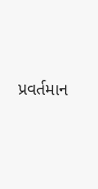પ્રવર્તમાન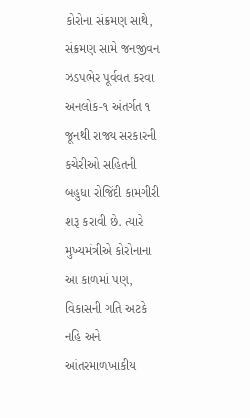કોરોના સંક્રમણ સાથે, સંક્રમણ સામે જનજીવન ઝડપભેર પૂર્વવત કરવા અનલોક-૧ અંતર્ગત ૧ જૂનથી રાજ્ય સરકારની કચેરીઓ સહિતની બહુધા રોજિંદી કામગીરી શરૂ કરાવી છે. ત્યારે મુખ્યમંત્રીએ કોરોનાના આ કાળમાં પણ, વિકાસની ગતિ અટકે નહિ અને આંતરમાળખાકીય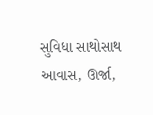સુવિધા સાથોસાથ આવાસ, ઊર્જા,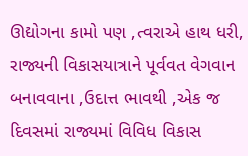ઊદ્યોગના કામો પણ ,ત્વરાએ હાથ ધરી, રાજ્યની વિકાસયાત્રાને પૂર્વવત વેગવાન બનાવવાના ,ઉદાત્ત ભાવથી ,એક જ દિવસમાં રાજ્યમાં વિવિધ વિકાસ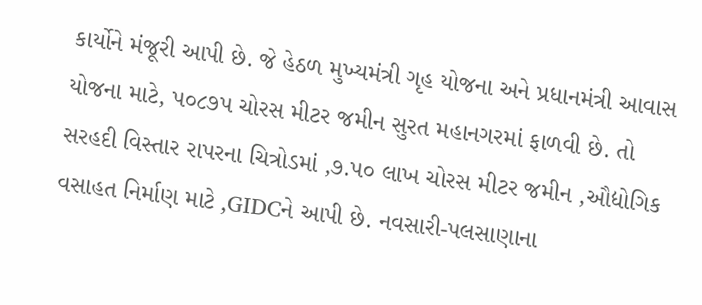કાર્યોને મંજૂરી આપી છે. જે હેઠળ મુખ્યમંત્રી ગૃહ યોજના અને પ્રધાનમંત્રી આવાસ યોજના માટે, પ૦૮૭પ ચોરસ મીટર જમીન સુરત મહાનગરમાં ફાળવી છે. તો સરહદી વિસ્તાર રાપરના ચિત્રોડમાં ,૭.પ૦ લાખ ચોરસ મીટર જમીન ,ઔદ્યોગિક વસાહત નિર્માણ માટે ,GIDCને આપી છે. નવસારી-પલસાણાના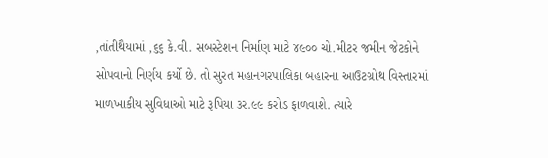,તાંતીથૈયામાં ,૬૬ કે.વી. સબસ્ટેશન નિર્માણ માટે ૪૯૦૦ ચો.મીટર જમીન જેટકોને સોપવાનો નિર્ણય કર્યો છે. તો સુરત મહાનગરપાલિકા બહારના આઉટગ્રોથ વિસ્તારમાં માળખાકીય સુવિધાઓ માટે રૂપિયા ૩ર.૯૯ કરોડ ફાળવાશે. ત્યારે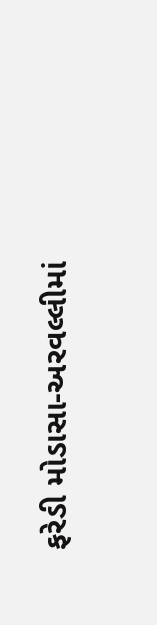ફરેડી મોડાસા-અરવલ્લીમાં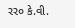રર૦ કે.વી.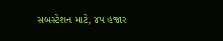સબસ્ટેશન માટે, ૪પ હજાર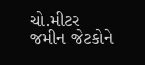ચો.મીટર જમીન જેટકોને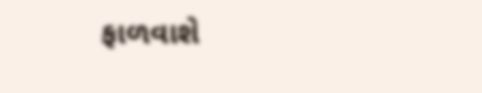ફાળવાશે